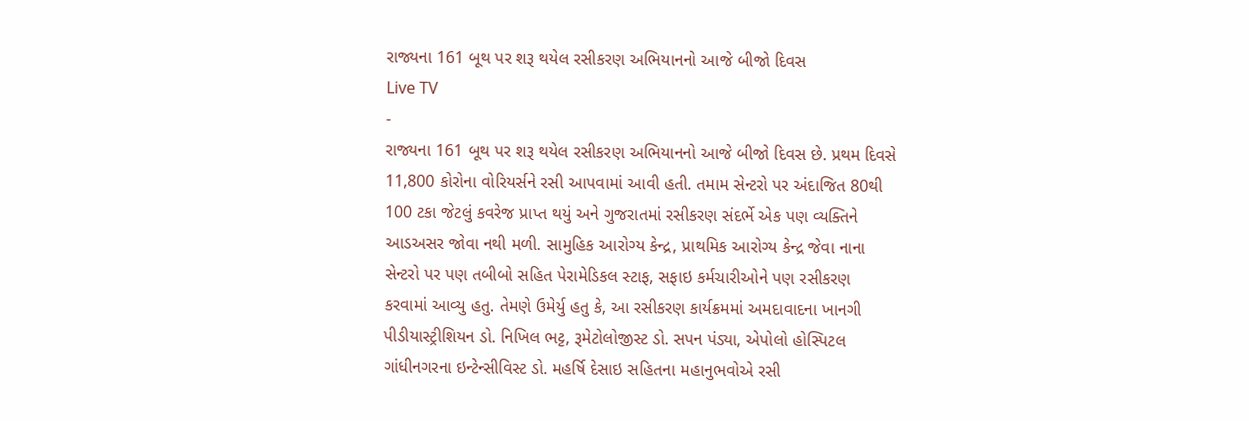રાજ્યના 161 બૂથ પર શરૂ થયેલ રસીકરણ અભિયાનનો આજે બીજો દિવસ
Live TV
-
રાજ્યના 161 બૂથ પર શરૂ થયેલ રસીકરણ અભિયાનનો આજે બીજો દિવસ છે. પ્રથમ દિવસે 11,800 કોરોના વોરિયર્સને રસી આપવામાં આવી હતી. તમામ સેન્ટરો પર અંદાજિત 80થી 100 ટકા જેટલું કવરેજ પ્રાપ્ત થયું અને ગુજરાતમાં રસીકરણ સંદર્ભે એક પણ વ્યક્તિને આડઅસર જોવા નથી મળી. સામુહિક આરોગ્ય કેન્દ્ર, પ્રાથમિક આરોગ્ય કેન્દ્ર જેવા નાના સેન્ટરો પર પણ તબીબો સહિત પેરામેડિકલ સ્ટાફ, સફાઇ કર્મચારીઓને પણ રસીકરણ કરવામાં આવ્યુ હતુ. તેમણે ઉમેર્યુ હતુ કે, આ રસીકરણ કાર્યક્રમમાં અમદાવાદના ખાનગી પીડીયાસ્ટ્રીશિયન ડો. નિખિલ ભટ્ટ, રૂમેટોલોજીસ્ટ ડો. સપન પંડ્યા, એપોલો હોસ્પિટલ ગાંધીનગરના ઇન્ટેન્સીવિસ્ટ ડો. મહર્ષિ દેસાઇ સહિતના મહાનુભવોએ રસી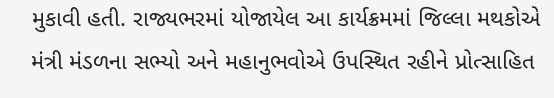મુકાવી હતી. રાજ્યભરમાં યોજાયેલ આ કાર્યક્રમમાં જિલ્લા મથકોએ મંત્રી મંડળના સભ્યો અને મહાનુભવોએ ઉપસ્થિત રહીને પ્રોત્સાહિત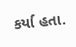કર્યા હતા.